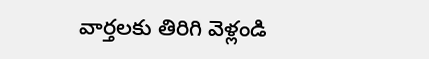వార్తలకు తిరిగి వెళ్లండి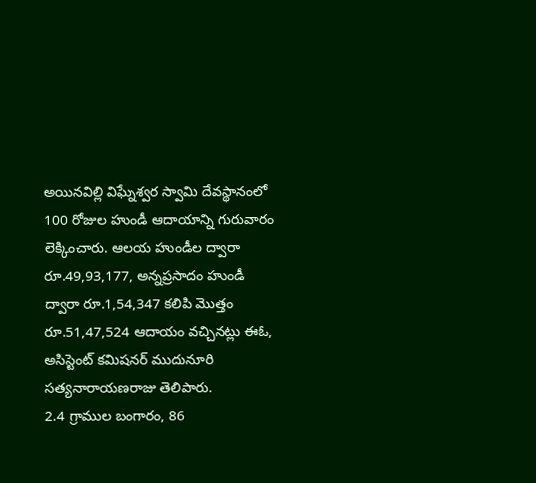అయినవిల్లి విఘ్నేశ్వర స్వామి దేవస్థానంలో 100 రోజుల హుండీ ఆదాయాన్ని గురువారం లెక్కించారు. ఆలయ హుండీల ద్వారా రూ.49,93,177, అన్నప్రసాదం హుండీ ద్వారా రూ.1,54,347 కలిపి మొత్తం రూ.51,47,524 ఆదాయం వచ్చినట్లు ఈఓ, అసిస్టెంట్ కమిషనర్ ముదునూరి సత్యనారాయణరాజు తెలిపారు.
2.4 గ్రాముల బంగారం, 86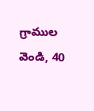గ్రాముల వెండి, 40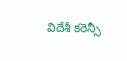విదేశీ కరెన్సీ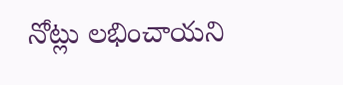నోట్లు లభించాయని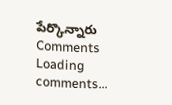పేర్కొన్నారు
Comments
Loading comments...